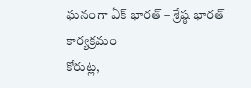ఘనంగా ఏక్ భారత్ – శ్రేష్ఠ భారత్ కార్యక్రమం
కోరుట్ల,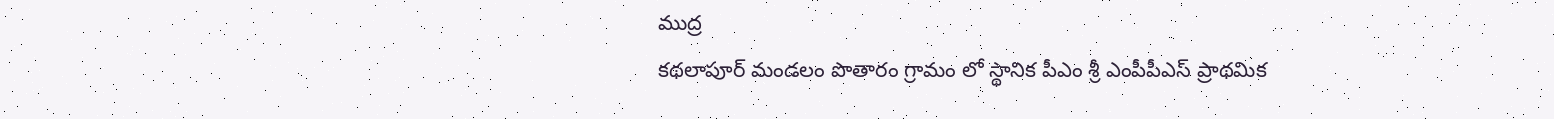ముద్ర
కథలాపూర్ మండలం పొతారం గ్రామం లో స్థానిక పీఎం శ్రీ ఎంపీపీఎస్ ప్రాథమిక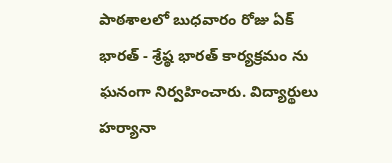పాఠశాలలో బుధవారం రోజు ఏక్ భారత్ - శ్రేష్ఠ భారత్ కార్యక్రమం ను ఘనంగా నిర్వహించారు. విద్యార్థులు హర్యానా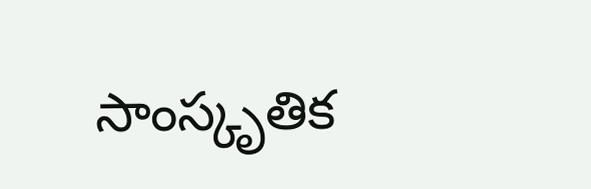సాంస్కృతిక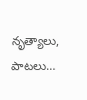నృత్యాలు, పాటలు…